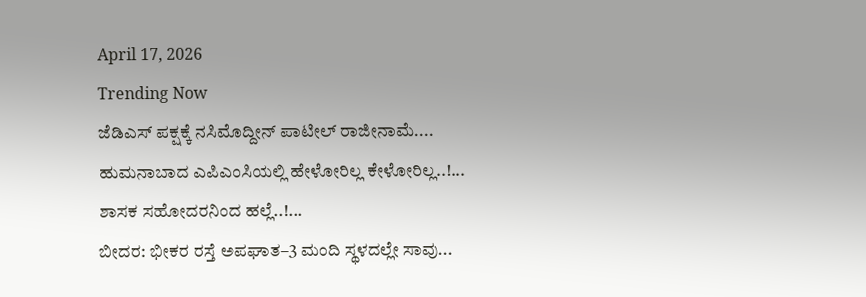April 17, 2026
Trending Now
ಜೆಡಿಎಸ್ ಪಕ್ಷಕ್ಕೆ ನಸಿಮೊದ್ದೀನ್ ಪಾಟೀಲ್ ರಾಜೀನಾಮೆ....
ಹುಮನಾಬಾದ ಎಪಿಎಂಸಿಯಲ್ಲಿ ಹೇಳೋರಿಲ್ಲ ಕೇಳೋರಿಲ್ಲ..!...
ಶಾಸಕ ಸಹೋದರನಿಂದ ಹಲ್ಲೆ..!...
ಬೀದರ: ಭೀಕರ ರಸ್ತೆ ಅಪಘಾತ–3 ಮಂದಿ ಸ್ಥಳದಲ್ಲೇ ಸಾವು...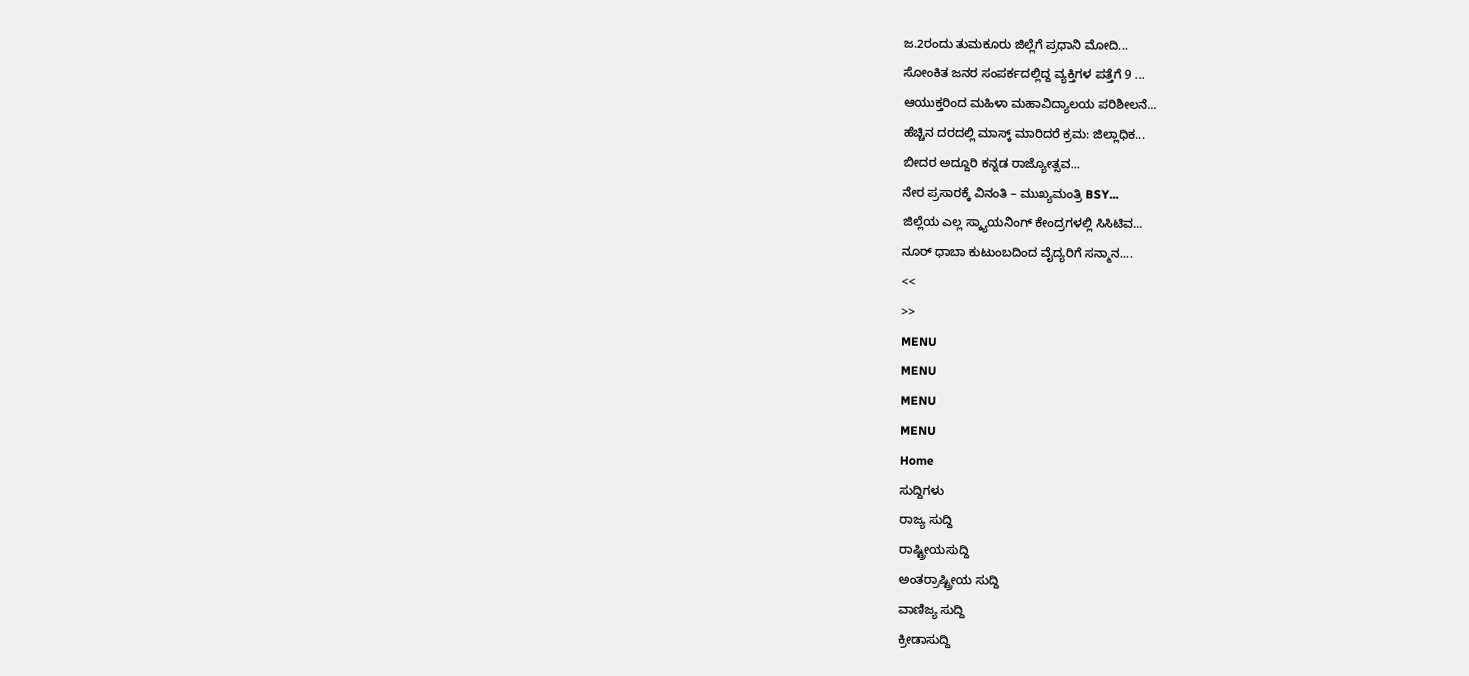ಜ.2ರಂದು ತುಮಕೂರು ಜಿಲ್ಲೆಗೆ ಪ್ರಧಾನಿ ಮೋದಿ...
ಸೋಂಕಿತ ಜನರ ಸಂಪರ್ಕದಲ್ಲಿದ್ದ ವ್ಯಕ್ತಿಗಳ ಪತ್ತೆಗೆ 9 ...
ಆಯುಕ್ತರಿಂದ ಮಹಿಳಾ ಮಹಾವಿದ್ಯಾಲಯ ಪರಿಶೀಲನೆ...
ಹೆಚ್ಚಿನ ದರದಲ್ಲಿ ಮಾಸ್ಕ್ ಮಾರಿದರೆ ಕ್ರಮ: ಜಿಲ್ಲಾಧಿಕ...
ಬೀದರ ಅದ್ದೂರಿ ಕನ್ನಡ ರಾಜ್ಯೋತ್ಸವ...
ನೇರ ಪ್ರಸಾರಕ್ಕೆ ವಿನಂತಿ – ಮುಖ್ಯಮಂತ್ರಿ BSY...
ಜಿಲ್ಲೆಯ ಎಲ್ಲ ಸ್ಕ್ಯಾಯನಿಂಗ್ ಕೇಂದ್ರಗಳಲ್ಲಿ ಸಿಸಿಟಿವ...
ನೂರ್ ಧಾಬಾ ಕುಟುಂಬದಿಂದ ವೈದ್ಯರಿಗೆ ಸನ್ಮಾನ....
<<
>>
MENU
MENU
MENU
MENU
Home
ಸುದ್ದಿಗಳು
ರಾಜ್ಯ ಸುದ್ದಿ
ರಾಷ್ಟ್ರೀಯಸುದ್ದಿ
ಅಂತರ್ರಾಷ್ಟ್ರೀಯ ಸುದ್ದಿ
ವಾಣಿಜ್ಯ ಸುದ್ದಿ
ಕ್ರೀಡಾಸುದ್ದಿ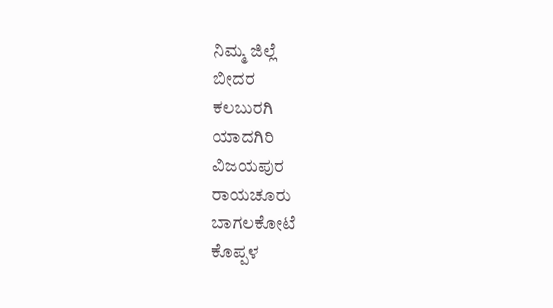ನಿಮ್ಮ ಜಿಲ್ಲೆ
ಬೀದರ
ಕಲಬುರಗಿ
ಯಾದಗಿರಿ
ವಿಜಯಪುರ
ರಾಯಚೂರು
ಬಾಗಲಕೋಟೆ
ಕೊಪ್ಪಳ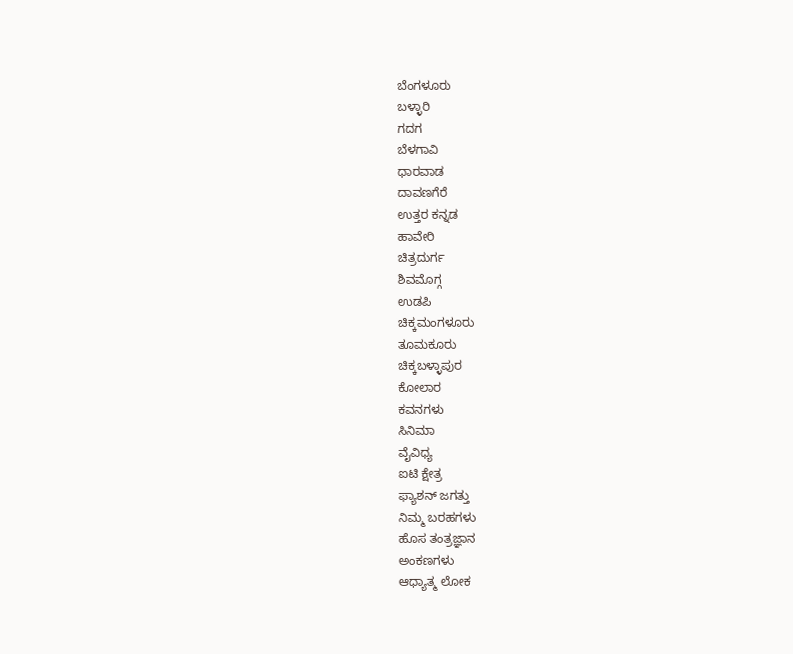ಬೆಂಗಳೂರು
ಬಳ್ಳಾರಿ
ಗದಗ
ಬೆಳಗಾವಿ
ಧಾರವಾಡ
ದಾವಣಗೆರೆ
ಉತ್ತರ ಕನ್ನಡ
ಹಾವೇರಿ
ಚಿತ್ರದುರ್ಗ
ಶಿವಮೊಗ್ಗ
ಉಡಪಿ
ಚಿಕ್ಕಮಂಗಳೂರು
ತೂಮಕೂರು
ಚಿಕ್ಕಬಳ್ಳಾಪುರ
ಕೋಲಾರ
ಕವನಗಳು
ಸಿನಿಮಾ
ವೈವಿಧ್ಯ
ಐಟಿ ಕ್ಷೇತ್ರ
ಫ್ಯಾಶನ್ ಜಗತ್ತು
ನಿಮ್ಮ ಬರಹಗಳು
ಹೊಸ ತಂತ್ರಜ್ಞಾನ
ಅಂಕಣಗಳು
ಆಧ್ಯಾತ್ಮ ಲೋಕ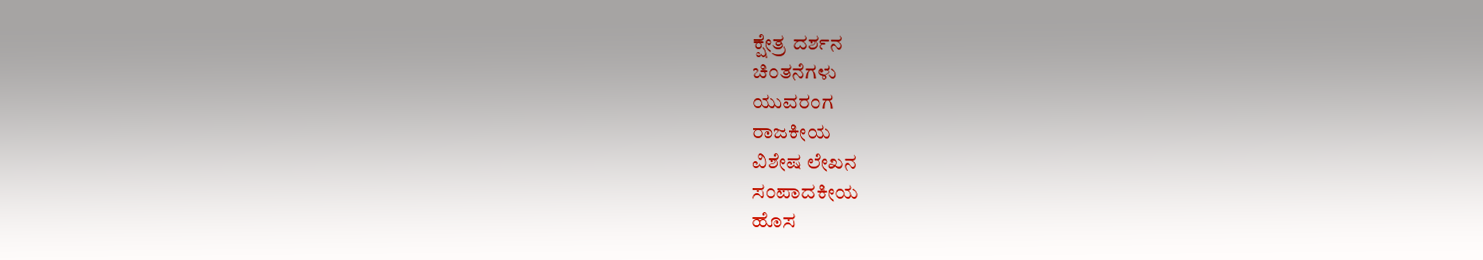ಕ್ಷೇತ್ರ ದರ್ಶನ
ಚಿಂತನೆಗಳು
ಯುವರಂಗ
ರಾಜಕೀಯ
ವಿಶೇಷ ಲೇಖನ
ಸಂಪಾದಕೀಯ
ಹೊಸ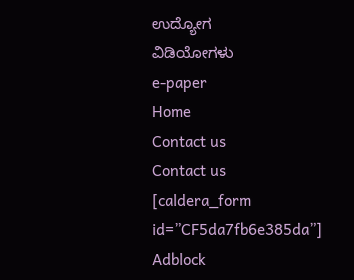ಉದ್ಯೋಗ
ವಿಡಿಯೋಗಳು
e-paper
Home
Contact us
Contact us
[caldera_form id=”CF5da7fb6e385da”]
Adblock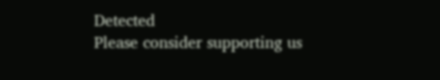Detected
Please consider supporting us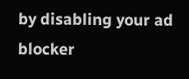by disabling your ad blocker